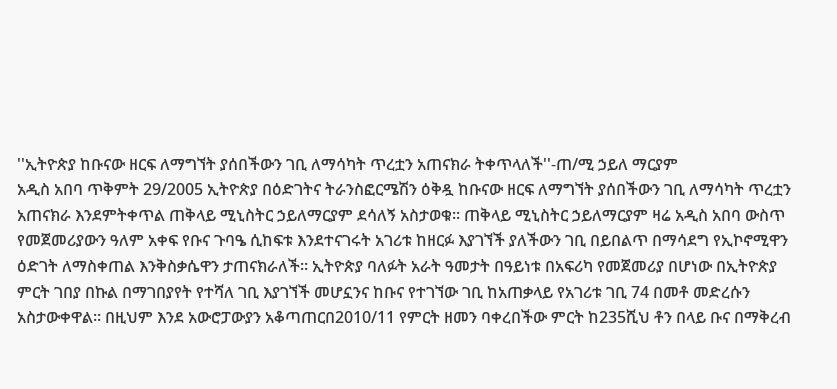''ኢትዮጵያ ከቡናው ዘርፍ ለማግኘት ያሰበችውን ገቢ ለማሳካት ጥረቷን አጠናክራ ትቀጥላለች''-ጠ/ሚ ኃይለ ማርያም
አዲስ አበባ ጥቅምት 29/2005 ኢትዮጵያ በዕድገትና ትራንስፎርሜሽን ዕቅዷ ከቡናው ዘርፍ ለማግኘት ያሰበችውን ገቢ ለማሳካት ጥረቷን አጠናክራ እንደምትቀጥል ጠቅላይ ሚኒስትር ኃይለማርያም ደሳለኝ አስታወቁ። ጠቅላይ ሚኒስትር ኃይለማርያም ዛሬ አዲስ አበባ ውስጥ የመጀመሪያውን ዓለም አቀፍ የቡና ጉባዔ ሲከፍቱ እንደተናገሩት አገሪቱ ከዘርፉ እያገኘች ያለችውን ገቢ በይበልጥ በማሳደግ የኢኮኖሚዋን ዕድገት ለማስቀጠል እንቅስቃሴዋን ታጠናክራለች። ኢትዮጵያ ባለፉት አራት ዓመታት በዓይነቱ በአፍሪካ የመጀመሪያ በሆነው በኢትዮጵያ ምርት ገበያ በኩል በማገበያየት የተሻለ ገቢ እያገኘች መሆኗንና ከቡና የተገኘው ገቢ ከአጠቃላይ የአገሪቱ ገቢ 74 በመቶ መድረሱን አስታውቀዋል። በዚህም እንደ አውሮፓውያን አቆጣጠርበ2010/11 የምርት ዘመን ባቀረበችው ምርት ከ235ሺህ ቶን በላይ ቡና በማቅረብ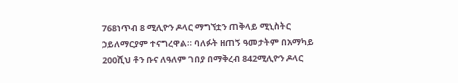768ነጥብ 8 ሚሊዮን ዶላር ማግኘቷን ጠቅላይ ሚኒስትር ኃይለማርያም ተናግረዋል። ባለፉት ዘጠኝ ዓመታትም በአማካይ 200ሺህ ቶን ቡና ለዓለም ገበያ በማቅረብ 842ሚሊዮን ዶላር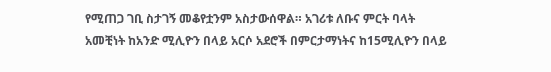የሚጠጋ ገቢ ስታገኝ መቆየቷንም አስታውሰዋል። አገሪቱ ለቡና ምርት ባላት አመቺነት ከአንድ ሚሊዮን በላይ አርሶ አደሮች በምርታማነትና ከ15ሚሊዮን በላይ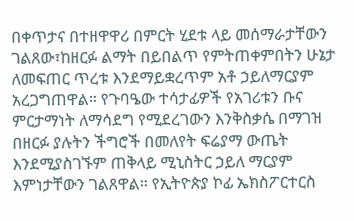በቀጥታና በተዘዋዋሪ በምርት ሂደቱ ላይ መሰማራታቸውን ገልጸው፣ከዘርፉ ልማት በይበልጥ የምትጠቀምበትን ሁኔታ ለመፍጠር ጥረቱ እንደማይቋረጥም አቶ ኃይለማርያም አረጋግጠዋል። የጉባዔው ተሳታፊዎች የአገሪቱን ቡና ምርታማነት ለማሳደግ የሚደረገውን እንቅስቃሴ በማገዝ በዘርፉ ያሉትን ችግሮች በመለየት ፍሬያማ ውጤት እንደሚያስገኙም ጠቅላይ ሚኒስትር ኃይለ ማርያም እምነታቸውን ገልጸዋል። የኢትዮጵያ ኮፊ ኤክስፖርተርስ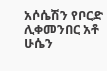አሶሴሽን የቦርድ ሊቀመንበር አቶ ሁሴን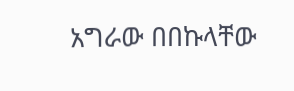አግራው በበኩላቸው